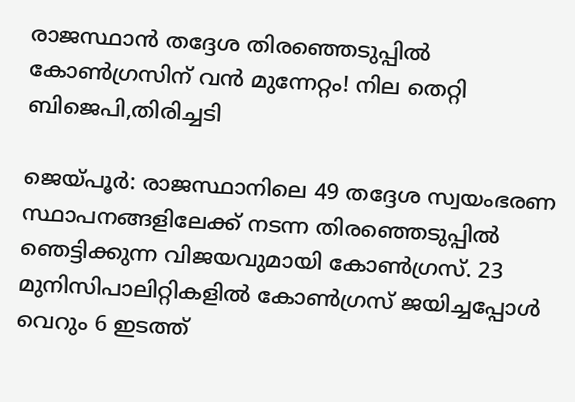രാജസ്ഥാന്‍ തദ്ദേശ തിരഞ്ഞെടുപ്പില്‍ കോണ്‍ഗ്രസിന് വന്‍ മുന്നേറ്റം! നില തെറ്റി ബിജെപി,തിരിച്ചടി

ജെയ്പൂര്‍: രാജസ്ഥാനിലെ 49 തദ്ദേശ സ്വയംഭരണ സ്ഥാപനങ്ങളിലേക്ക് നടന്ന തിരഞ്ഞെടുപ്പില്‍ ഞെട്ടിക്കുന്ന വിജയവുമായി കോണ്‍ഗ്രസ്. 23 മുനിസിപാലിറ്റികളില്‍ കോണ്‍ഗ്രസ് ജയിച്ചപ്പോള്‍ വെറും 6 ഇടത്ത്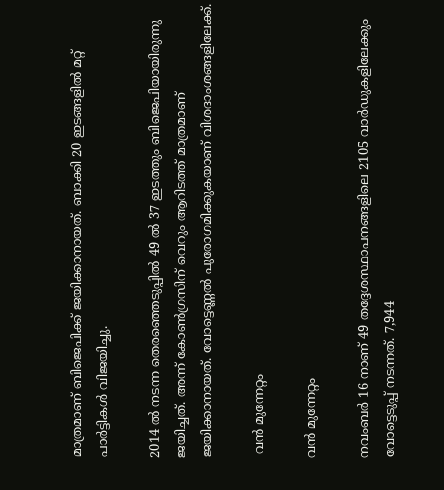മാത്രമാണ് ബിജെപിക്ക് ജയിക്കാനായത്. ബാക്കി 20 ഇടങ്ങളില്‍ മറ്റ് പാര്‍ട്ടികള്‍ വിജയിച്ചു.

2014 ല്‍ നടന്ന തെരഞ്ഞെടുപ്പില്‍ 49 ല്‍ 37 ഇടത്തും ബിജെപിയായിരുന്നു ജയിച്ചത്. അന്ന് കോണ്‍ഗ്രസിന് വെറും ആറിടത്ത് മാത്രമാണ് ജയിക്കാനായത്. വോട്ടെണ്ണല്‍ പുരോഗമിക്കുകയാണ് വിശദാംശങ്ങളിലേക്ക്.

 വന്‍ മുന്നേറ്റം

വന്‍ മുന്നേറ്റം

നവംബര്‍ 16 നാണ് 49 തദ്ദേശസ്ഥാപനങ്ങളിലെ 2105 വാര്‍ഡുകളിലേക്കും വോട്ടെടുപ്പ് നടന്നത്. 7,944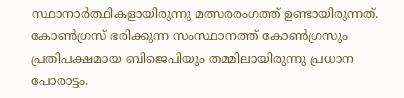സ്ഥാനാര്‍ത്ഥികളായിരുന്നു മത്സരരംഗത്ത് ഉണ്ടായിരുന്നത്. കോണ്‍ഗ്രസ് ഭരിക്കുന്ന സംസ്ഥാനത്ത് കോണ്‍ഗ്രസും പ്രതിപക്ഷമായ ബിജെപിയും തമ്മിലായിരുന്നു പ്രധാന പോരാട്ടം.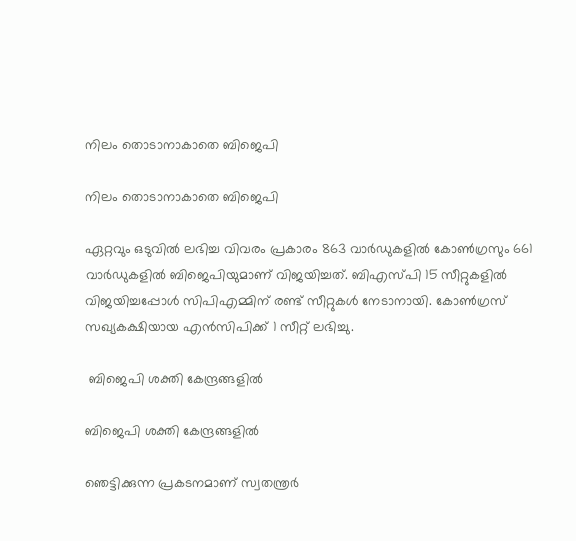നിലം തൊടാനാകാതെ ബിജെപി

നിലം തൊടാനാകാതെ ബിജെപി

ഏറ്റവും ഒടുവില്‍‌ ലഭിച്ച വിവരം പ്രകാരം 863 വാര്‍ഡുകളില്‍ കോണ്‍ഗ്രസും 661 വാര്‍ഡുകളില്‍ ബിജെപിയുമാണ് വിജയിച്ചത്. ബിഎസ്പി 15 സീറ്റുകളില്‍ വിജയിച്ചപ്പോള്‍ സിപിഎമ്മിന് രണ്ട് സീറ്റുകള്‍ നേടാനായി. കോണ്‍ഗ്രസ് സഖ്യകക്ഷിയായ എന്‍സിപിക്ക് 1 സീറ്റ് ലഭിച്ചു.

 ബിജെപി ശക്തി കേന്ദ്രങ്ങളില്‍

ബിജെപി ശക്തി കേന്ദ്രങ്ങളില്‍

ഞെട്ടിക്കുന്ന പ്രകടനമാണ് സ്വതന്ത്രര്‍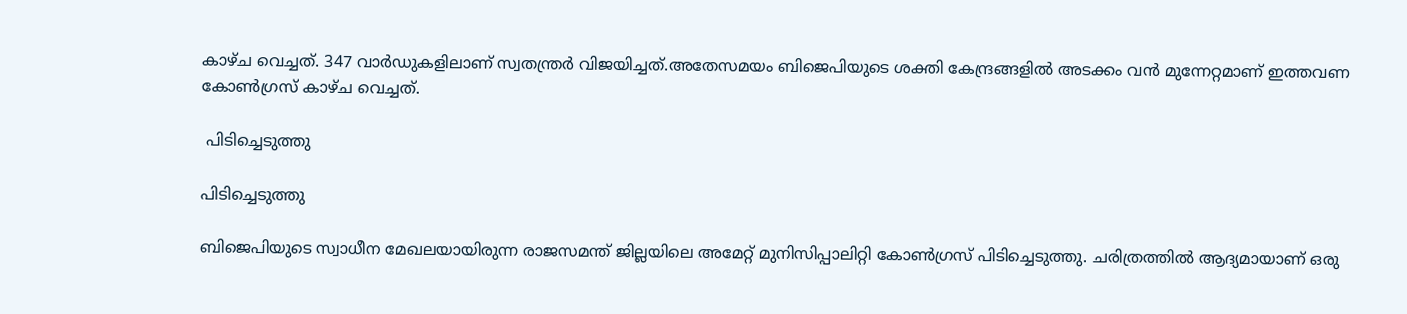കാഴ്ച വെച്ചത്. 347 വാര്‍ഡുകളിലാണ് സ്വതന്ത്രര്‍ വിജയിച്ചത്.അതേസമയം ബിജെപിയുടെ ശക്തി കേന്ദ്രങ്ങളില്‍ അടക്കം വന്‍ മുന്നേറ്റമാണ് ഇത്തവണ കോണ്‍ഗ്രസ് കാഴ്ച വെച്ചത്.

 പിടിച്ചെടുത്തു

പിടിച്ചെടുത്തു

ബിജെപിയുടെ സ്വാധീന മേഖലയായിരുന്ന രാജസമന്ത് ജില്ലയിലെ അമേറ്റ് മുനിസിപ്പാലിറ്റി കോണ്‍ഗ്രസ് പിടിച്ചെടുത്തു. ചരിത്രത്തിൽ ആദ്യമായാണ് ഒരു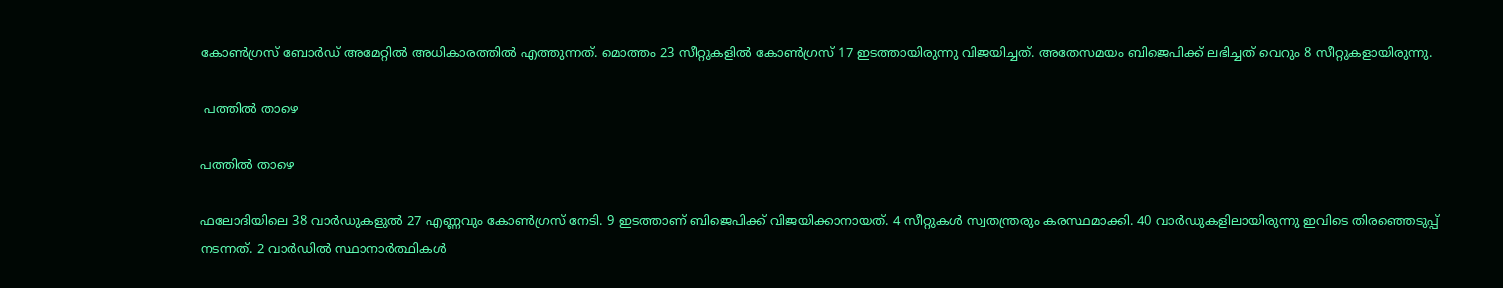കോൺഗ്രസ് ബോർഡ് അമേറ്റില്‍ അധികാരത്തില്‍ എത്തുന്നത്. മൊത്തം 23 സീറ്റുകളിൽ കോൺഗ്രസ് 17 ഇടത്തായിരുന്നു വിജയിച്ചത്. അതേസമയം ബിജെപിക്ക് ലഭിച്ചത് വെറും 8 സീറ്റുകളായിരുന്നു.

 പത്തില്‍ താഴെ

പത്തില്‍ താഴെ

ഫലോദിയിലെ 38 വാര്‍ഡുകളുല്‍ 27 എണ്ണവും കോണ്‍ഗ്രസ് നേടി. 9 ഇടത്താണ് ബിജെപിക്ക് വിജയിക്കാനായത്. 4 സീറ്റുകള്‍ സ്വതന്ത്രരും കരസ്ഥമാക്കി. 40 വാര്‍ഡുകളിലായിരുന്നു ഇവിടെ തിരഞ്ഞെടുപ്പ് നടന്നത്. 2 വാര്‍ഡില്‍ സ്ഥാനാര്‍ത്ഥികള്‍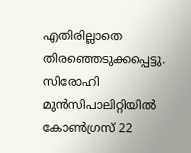എതിരില്ലാതെ തിരഞ്ഞെടുക്കപ്പെട്ടു. സിരോഹി മുന്‍സിപാലിറ്റിയില്‍ കോണ്‍ഗ്രസ് 22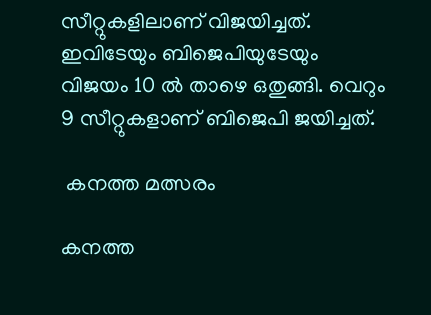സീറ്റുകളിലാണ് വിജയിച്ചത്. ഇവിടേയും ബിജെപിയുടേയും വിജയം 10 ല്‍ താഴെ ഒതുങ്ങി. വെറും 9 സീറ്റുകളാണ് ബിജെപി ജയിച്ചത്.

 കനത്ത മത്സരം

കനത്ത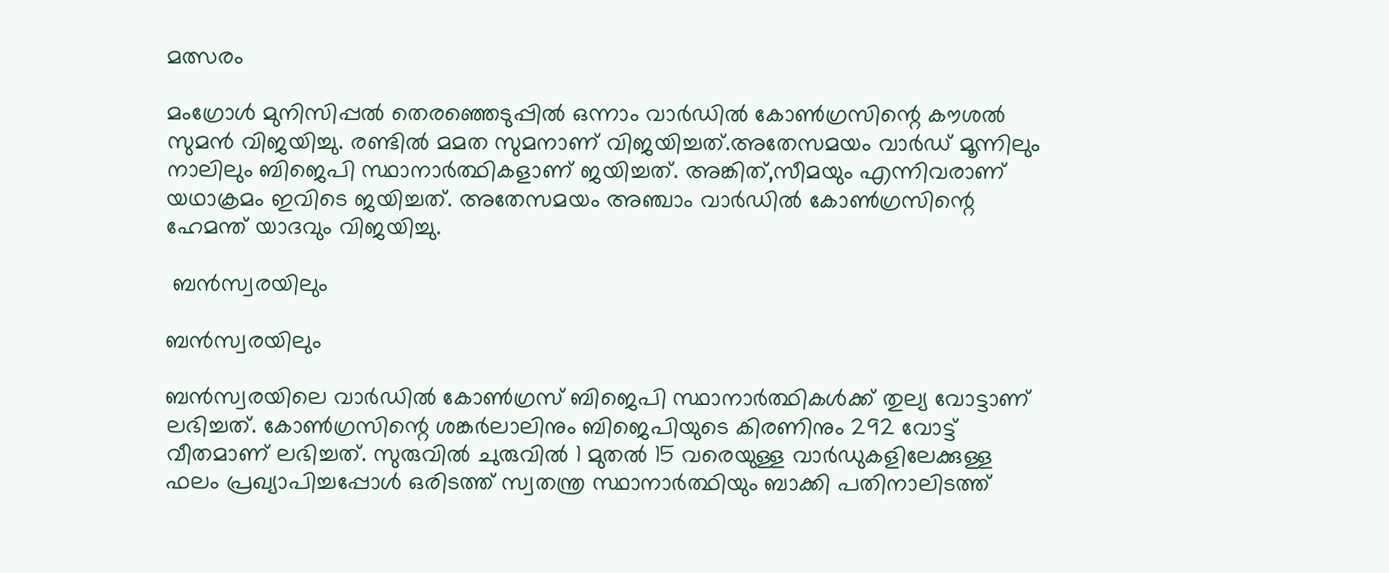മത്സരം

മംഗ്രോള്‍ മുനിസിപ്പല്‍ തെരഞ്ഞെടുപ്പില്‍ ഒന്നാം വാര്‍ഡില്‍ കോണ്‍ഗ്രസിന്റെ കൗശല്‍ സുമന്‍ വിജയിച്ചു. രണ്ടില്‍ മമത സുമനാണ് വിജയിച്ചത്.അതേസമയം വാര്‍ഡ് മൂന്നിലും നാലിലും ബിജെപി സ്ഥാനാര്‍ത്ഥികളാണ് ജയിച്ചത്. അങ്കിത്,സീമയും എന്നിവരാണ് യഥാക്രമം ഇവിടെ ജയിച്ചത്. അതേസമയം അഞ്ചാം വാര്‍ഡില്‍ കോണ്‍ഗ്രസിന്റെ ഹേമന്ത് യാദവും വിജയിച്ചു.

 ബന്‍സ്വരയിലും

ബന്‍സ്വരയിലും

ബന്‍സ്വരയിലെ വാര്‍ഡില്‍ കോണ്‍ഗ്രസ് ബിജെപി സ്ഥാനാര്‍ത്ഥികള്‍ക്ക് തുല്യ വോട്ടാണ് ലഭിച്ചത്. കോണ്‍ഗ്രസിന്റെ ശങ്കര്‍ലാലിനും ബിജെപിയുടെ കിരണിനും 292 വോട്ട് വീതമാണ് ലഭിച്ചത്. സുരുവില്‍ ചുരുവില്‍ 1 മുതല്‍ 15 വരെയുള്ള വാര്‍ഡുകളിലേക്കുള്ള ഫലം പ്രഖ്യാപിച്ചപ്പോള്‍ ഒരിടത്ത് സ്വതന്ത്ര സ്ഥാനാര്‍ത്ഥിയും ബാക്കി പതിനാലിടത്ത്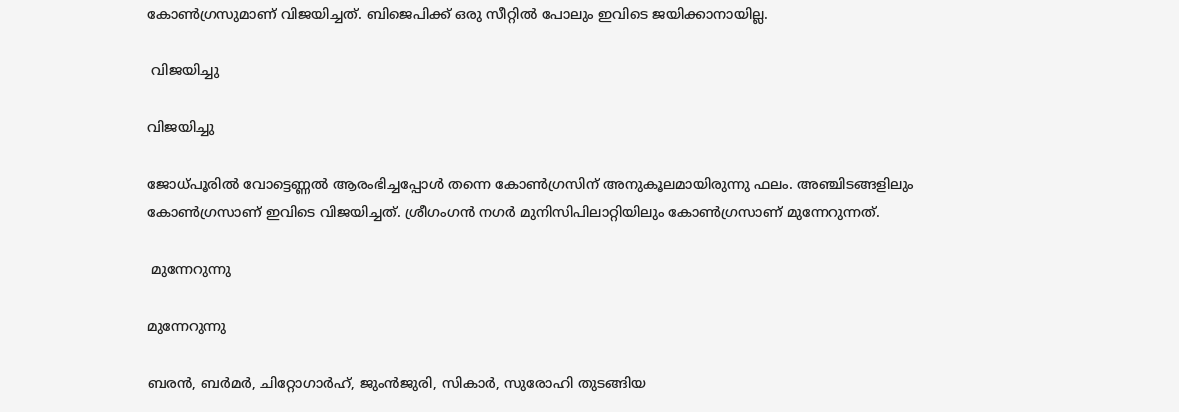കോണ്‍ഗ്രസുമാണ് വിജയിച്ചത്. ബിജെപിക്ക് ഒരു സീറ്റില്‍ പോലും ഇവിടെ ജയിക്കാനായില്ല.

 വിജയിച്ചു

വിജയിച്ചു

ജോധ്പൂരില്‍ വോട്ടെണ്ണല്‍ ആരംഭിച്ചപ്പോള്‍ തന്നെ കോണ്‍ഗ്രസിന് അനുകൂലമായിരുന്നു ഫലം. അഞ്ചിടങ്ങളിലും കോണ്‍ഗ്രസാണ് ഇവിടെ വിജയിച്ചത്. ശ്രീഗംഗന്‍ നഗര്‍ മുനിസിപിലാറ്റിയിലും കോണ്‍ഗ്രസാണ് മുന്നേറുന്നത്.

 മുന്നേറുന്നു

മുന്നേറുന്നു

ബരന്‍, ബര്‍മര്‍, ചിറ്റോഗാര്‍ഹ്, ജുംന്‍ജുരി, സികാര്‍, സുരോഹി തുടങ്ങിയ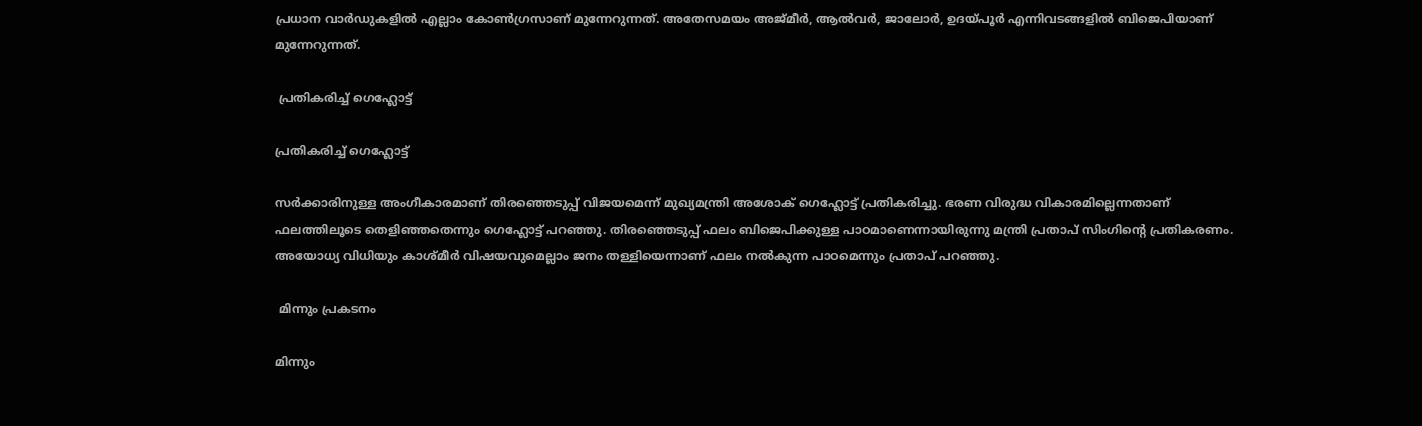പ്രധാന വാര്‍ഡുകളില്‍ എല്ലാം കോണ്‍ഗ്രസാണ് മുന്നേറുന്നത്. അതേസമയം അജ്മീര്‍, ആല്‍വര്‍, ജാലോര്‍, ഉദയ്പൂര്‍ എന്നിവടങ്ങളില്‍ ബിജെപിയാണ് മുന്നേറുന്നത്.

 പ്രതികരിച്ച് ഗെഹ്ലോട്ട്

പ്രതികരിച്ച് ഗെഹ്ലോട്ട്

സര്‍ക്കാരിനുള്ള അംഗീകാരമാണ് തിരഞ്ഞെടുപ്പ് വിജയമെന്ന് മുഖ്യമന്ത്രി അശോക് ഗെഹ്ലോട്ട് പ്രതികരിച്ചു. ഭരണ വിരുദ്ധ വികാരമില്ലെന്നതാണ് ഫലത്തിലൂടെ തെളിഞ്ഞതെന്നും ഗെഹ്ലോട്ട് പറഞ്ഞു. തിരഞ്ഞെടുപ്പ് ഫലം ബിജെപിക്കുള്ള പാഠമാണെന്നായിരുന്നു മന്ത്രി പ്രതാപ് സിംഗിന്‍റെ പ്രതികരണം. അയോധ്യ വിധിയും കാശ്മീര്‍ വിഷയവുമെല്ലാം ജനം തള്ളിയെന്നാണ് ഫലം നല്‍കുന്ന പാഠമെന്നും പ്രതാപ് പറഞ്ഞു.

 മിന്നും പ്രകടനം

മിന്നും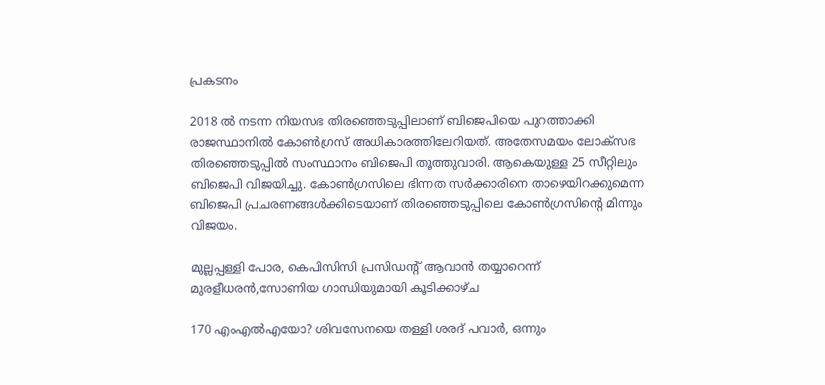പ്രകടനം

2018 ല്‍ നടന്ന നിയസഭ തിരഞ്ഞെടുപ്പിലാണ് ബിജെപിയെ പുറത്താക്കി രാജസ്ഥാനില്‍ കോണ്‍ഗ്രസ് അധികാരത്തിലേറിയത്. അതേസമയം ലോക്സഭ തിരഞ്ഞെടുപ്പില്‍ സംസ്ഥാനം ബിജെപി തൂത്തുവാരി. ആകെയുള്ള 25 സീറ്റിലും ബിജെപി വിജയിച്ചു. കോണ്‍ഗ്രസിലെ ഭിന്നത സര്‍ക്കാരിനെ താഴെയിറക്കുമെന്ന ബിജെപി പ്രചരണങ്ങള്‍ക്കിടെയാണ് തിരഞ്ഞെടുപ്പിലെ കോണ്‍ഗ്രസിന്‍റെ മിന്നും വിജയം.

മുല്ലപ്പള്ളി പോര, കെപിസിസി പ്രസിഡന്‍റ് ആവാന്‍ തയ്യാറെന്ന് മുരളീധരന്‍,സോണിയ ഗാന്ധിയുമായി കൂടിക്കാഴ്ച

170 എംഎല്‍എയോ? ശിവസേനയെ തള്ളി ശരദ് പവാര്‍, ഒന്നും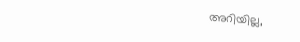അറിയില്ല,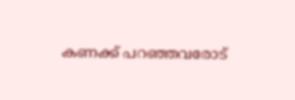കണക്ക് പറഞ്ഞവരോട്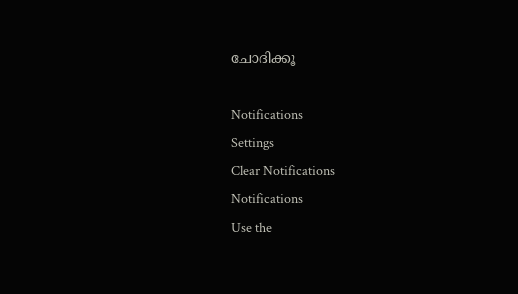ചോദിക്കൂ

Notifications
Settings
Clear Notifications
Notifications
Use the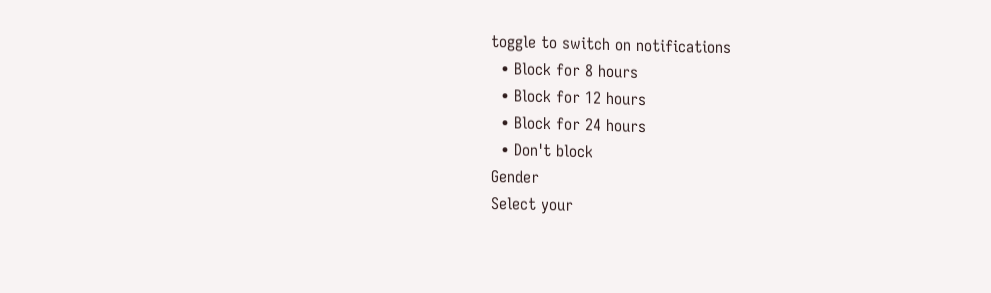toggle to switch on notifications
  • Block for 8 hours
  • Block for 12 hours
  • Block for 24 hours
  • Don't block
Gender
Select your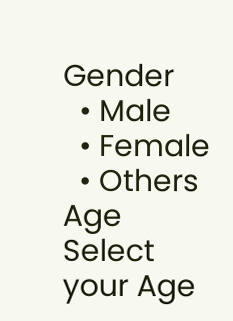Gender
  • Male
  • Female
  • Others
Age
Select your Age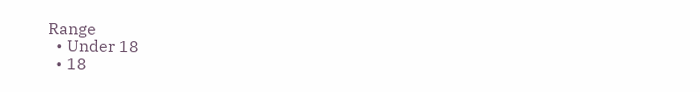Range
  • Under 18
  • 18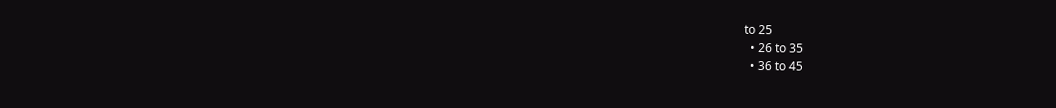to 25
  • 26 to 35
  • 36 to 45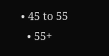• 45 to 55
  • 55+